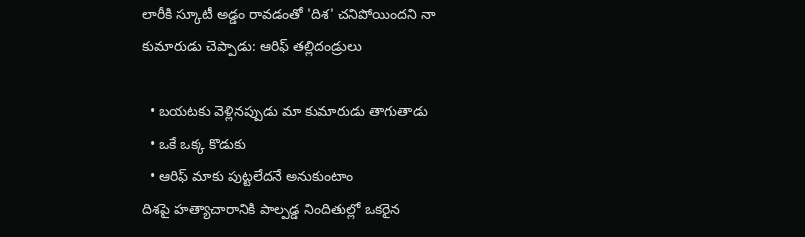లారీకి స్కూటీ అడ్డం రావడంతో 'దిశ' చనిపోయిందని నా కుమారుడు చెప్పాడు: ఆరిఫ్ తల్లిదండ్రులు

  • బయటకు వెళ్లినప్పుడు మా కుమారుడు తాగుతాడు
  • ఒకే ఒక్క కొడుకు
  • ఆరిఫ్ మాకు పుట్టలేదనే అనుకుంటాం
దిశపై హత్యాచారానికి పాల్పడ్డ నిందితుల్లో ఒకరైన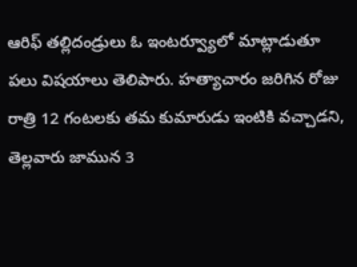ఆరిఫ్ తల్లిదండ్రులు ఓ ఇంటర్వ్యూలో మాట్లాడుతూ పలు విషయాలు తెలిపారు. హత్యాచారం జరిగిన రోజు రాత్రి 12 గంటలకు తమ కుమారుడు ఇంటికి వచ్చాడని, తెల్లవారు జామున 3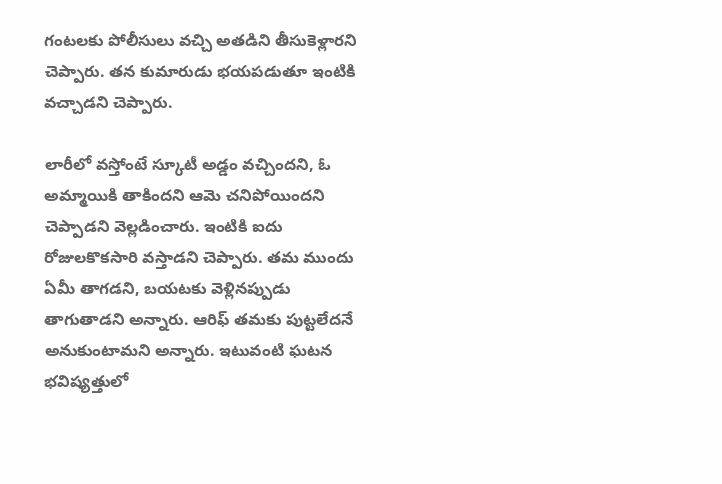గంటలకు పోలీసులు వచ్చి అతడిని తీసుకెళ్లారని చెప్పారు. తన కుమారుడు భయపడుతూ ఇంటికి వచ్చాడని చెప్పారు.

లారీలో వస్తోంటే స్కూటీ అడ్డం వచ్చిందని, ఓ అమ్మాయికి తాకిందని ఆమె చనిపోయిందని చెప్పాడని వెల్లడించారు. ఇంటికి ఐదు రోజులకొకసారి వస్తాడని చెప్పారు. తమ ముందు ఏమీ తాగడని, బయటకు వెళ్లినప్పుడు తాగుతాడని అన్నారు. ఆరిఫ్ తమకు పుట్టలేదనే అనుకుంటామని అన్నారు. ఇటువంటి ఘటన భవిష్యత్తులో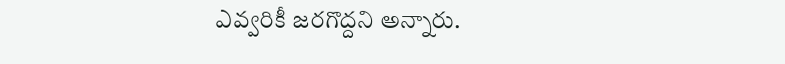ఎవ్వరికీ జరగొద్దని అన్నారు.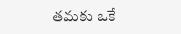తమకు ఒకే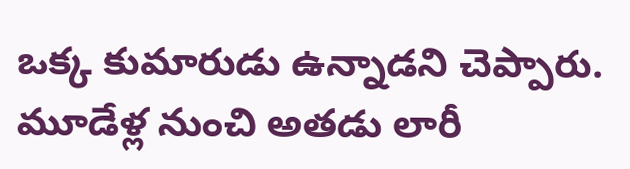ఒక్క కుమారుడు ఉన్నాడని చెప్పారు. మూడేళ్ల నుంచి అతడు లారీ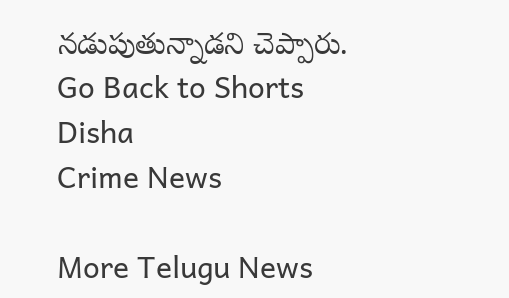నడుపుతున్నాడని చెప్పారు.
Go Back to Shorts
Disha
Crime News

More Telugu News